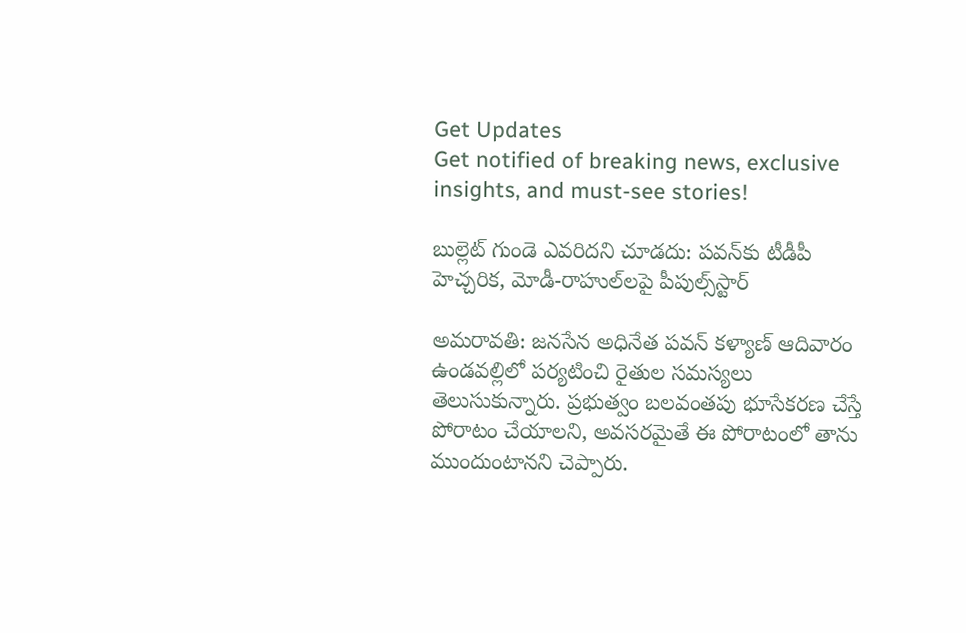Get Updates
Get notified of breaking news, exclusive insights, and must-see stories!

బుల్లెట్ గుండె ఎవరిదని చూడదు: పవన్‌కు టీడీపీ హెచ్చరిక, మోడీ-రాహుల్‌లపై పీపుల్స్‌స్టార్

అమరావతి: జనసేన అధినేత పవన్ కళ్యాణ్ ఆదివారం ఉండవల్లిలో పర్యటించి రైతుల సమస్యలు తెలుసుకున్నారు. ప్రభుత్వం బలవంతపు భూసేకరణ చేస్తే పోరాటం చేయాలని, అవసరమైతే ఈ పోరాటంలో తాను ముందుంటానని చెప్పారు.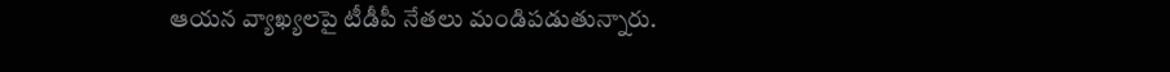ఆయన వ్యాఖ్యలపై టీడీపీ నేతలు మండిపడుతున్నారు.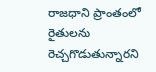రాజధాని ప్రాంతంలో రైతులను రెచ్చగొడుతున్నారని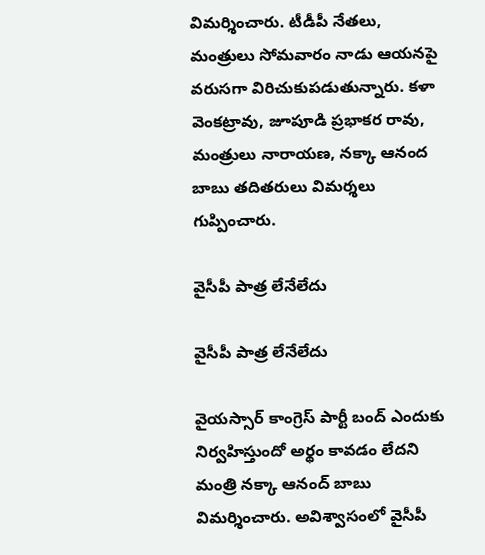విమర్శించారు. టీడీపీ నేతలు, మంత్రులు సోమవారం నాడు ఆయనపై వరుసగా విరిచుకుపడుతున్నారు. కళా వెంకట్రావు, జూపూడి ప్రభాకర రావు, మంత్రులు నారాయణ, నక్కా ఆనంద బాబు తదితరులు విమర్శలు గుప్పించారు.

వైసీపీ పాత్ర లేనేలేదు

వైసీపీ పాత్ర లేనేలేదు

వైయస్సార్ కాంగ్రెస్ పార్టీ బంద్ ఎందుకు నిర్వహిస్తుందో అర్థం కావడం లేదని మంత్రి నక్కా ఆనంద్ బాబు విమర్శించారు. అవిశ్వాసంలో వైసీపీ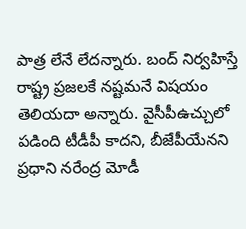పాత్ర లేనే లేదన్నారు. బంద్ నిర్వహిస్తే రాష్ట్ర ప్రజలకే నష్టమనే విషయం తెలియదా అన్నారు. వైసీపీఉచ్చులో పడింది టీడీపీ కాదని, బీజేపీయేనని ప్రధాని నరేంద్ర మోడీ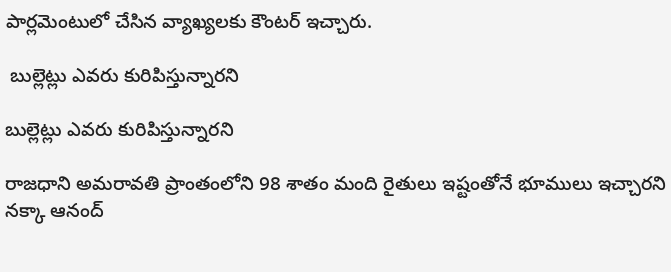పార్లమెంటులో చేసిన వ్యాఖ్యలకు కౌంటర్ ఇచ్చారు.

 బుల్లెట్లు ఎవరు కురిపిస్తున్నారని

బుల్లెట్లు ఎవరు కురిపిస్తున్నారని

రాజధాని అమరావతి ప్రాంతంలోని 98 శాతం మంది రైతులు ఇష్టంతోనే భూములు ఇచ్చారని నక్కా ఆనంద్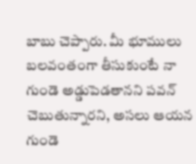బాబు చెప్పారు. మీ భూములు బలవంతంగా తీసుకుంటే నా గుండె అడ్డుపెడతానని పవన్ చెబుతున్నారని, అసలు ఆయన గుండె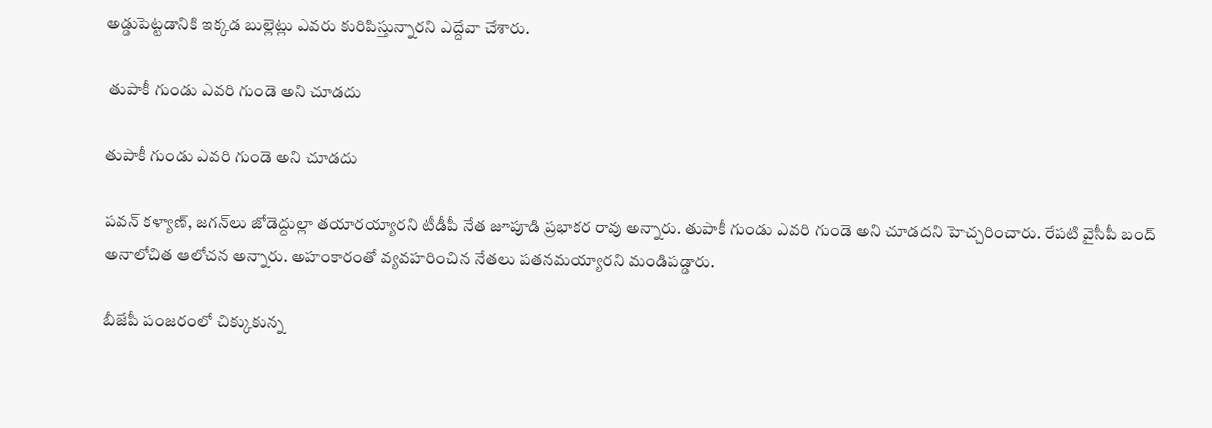అడ్డుపెట్టడానికి ఇక్కడ బుల్లెట్లు ఎవరు కురిపిస్తున్నారని ఎద్దేవా చేశారు.

 తుపాకీ గుండు ఎవరి గుండె అని చూడదు

తుపాకీ గుండు ఎవరి గుండె అని చూడదు

పవన్ కళ్యాణ్, జగన్‌లు జోడెద్దుల్లా తయారయ్యారని టీడీపీ నేత జూపూడి ప్రభాకర రావు అన్నారు. తుపాకీ గుండు ఎవరి గుండె అని చూడదని హెచ్చరించారు. రేపటి వైసీపీ బంద్ అనాలోచిత ఆలోచన అన్నారు. అహంకారంతో వ్యవహరించిన నేతలు పతనమయ్యారని మండిపడ్డారు.

బీజేపీ పంజరంలో చిక్కుకున్న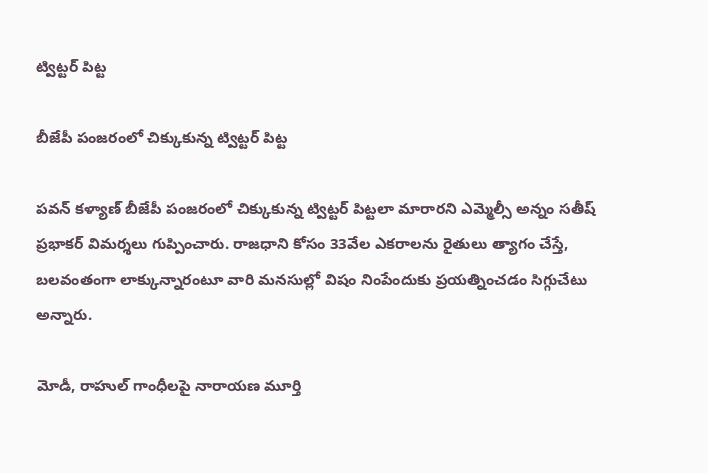ట్విట్టర్ పిట్ట

బీజేపీ పంజరంలో చిక్కుకున్న ట్విట్టర్ పిట్ట

పవన్ కళ్యాణ్ బీజేపీ పంజరంలో చిక్కుకున్న ట్విట్టర్‌ పిట్టలా మారారని ఎమ్మెల్సీ అన్నం సతీష్‌ ప్రభాకర్‌ విమర్శలు గుప్పించారు. రాజధాని కోసం 33వేల ఎకరాలను రైతులు త్యాగం చేస్తే, బలవంతంగా లాక్కున్నారంటూ వారి మనసుల్లో విషం నింపేందుకు ప్రయత్నించడం సిగ్గుచేటు అన్నారు.

మోడీ, రాహుల్ గాంధీలపై నారాయణ మూర్తి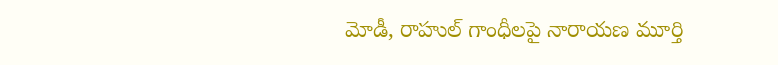మోడీ, రాహుల్ గాంధీలపై నారాయణ మూర్తి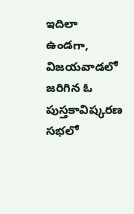ఇదిలా ఉండగా, విజయవాడలో జరిగిన ఓ పుస్తకావిష్కరణ సభలో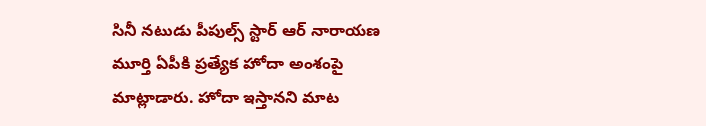సినీ నటుడు పీపుల్స్ స్టార్ ఆర్ నారాయణ మూర్తి ఏపీకి ప్రత్యేక హోదా అంశంపై మాట్లాడారు. హోదా ఇస్తానని మాట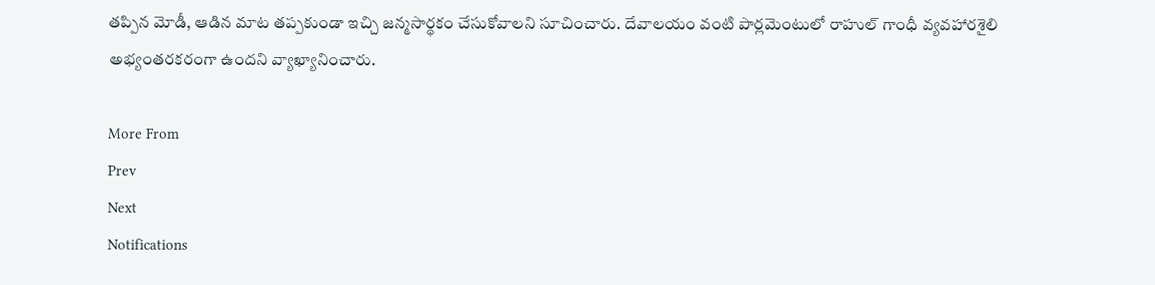తప్పిన మోడీ, ఆడిన మాట తప్పకుండా ఇచ్చి జన్మసార్థకం చేసుకోవాలని సూచించారు. దేవాలయం వంటి పార్లమెంటులో రాహుల్ గాంధీ వ్యవహారశైలి అభ్యంతరకరంగా ఉందని వ్యాఖ్యానించారు.

More From
Prev
Next
Notifications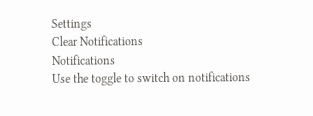Settings
Clear Notifications
Notifications
Use the toggle to switch on notifications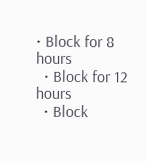• Block for 8 hours
  • Block for 12 hours
  • Block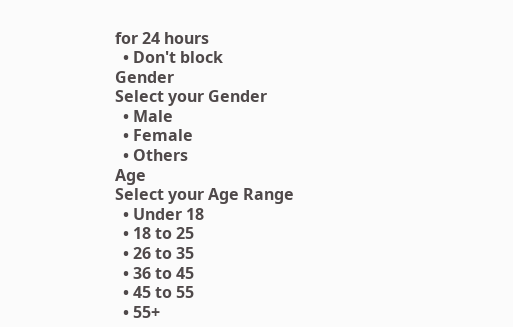for 24 hours
  • Don't block
Gender
Select your Gender
  • Male
  • Female
  • Others
Age
Select your Age Range
  • Under 18
  • 18 to 25
  • 26 to 35
  • 36 to 45
  • 45 to 55
  • 55+